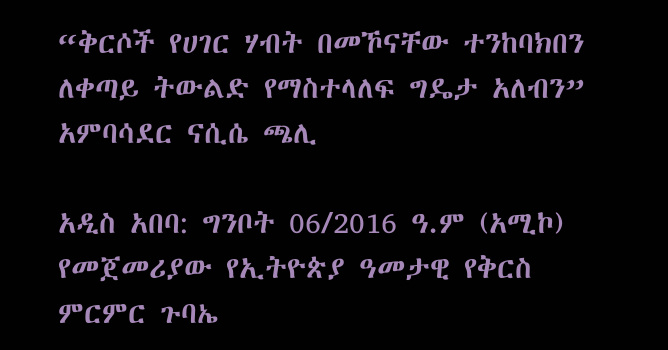“ቅርሶች የሀገር ሃብት በመኾናቸው ተንከባክበን ለቀጣይ ትውልድ የማስተላለፍ ግዴታ አለብን” አምባሳደር ናሲሴ ጫሊ

አዲስ አበባ: ግንቦት 06/2016 ዓ.ም (አሚኮ) የመጀመሪያው የኢትዮጵያ ዓመታዊ የቅርስ ምርምር ጉባኤ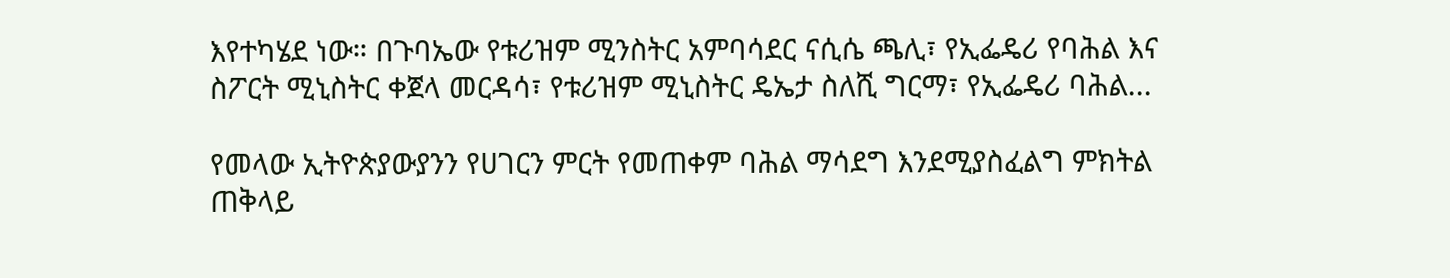እየተካሄደ ነው። በጉባኤው የቱሪዝም ሚንስትር አምባሳደር ናሲሴ ጫሊ፣ የኢፌዴሪ የባሕል እና ስፖርት ሚኒስትር ቀጀላ መርዳሳ፣ የቱሪዝም ሚኒስትር ዴኤታ ስለሺ ግርማ፣ የኢፌዴሪ ባሕል...

የመላው ኢትዮጵያውያንን የሀገርን ምርት የመጠቀም ባሕል ማሳደግ እንደሚያስፈልግ ምክትል ጠቅላይ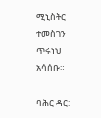ሚኒስትር ተመስገን ጥሩነህ አሳሰቡ።

ባሕር ዳር: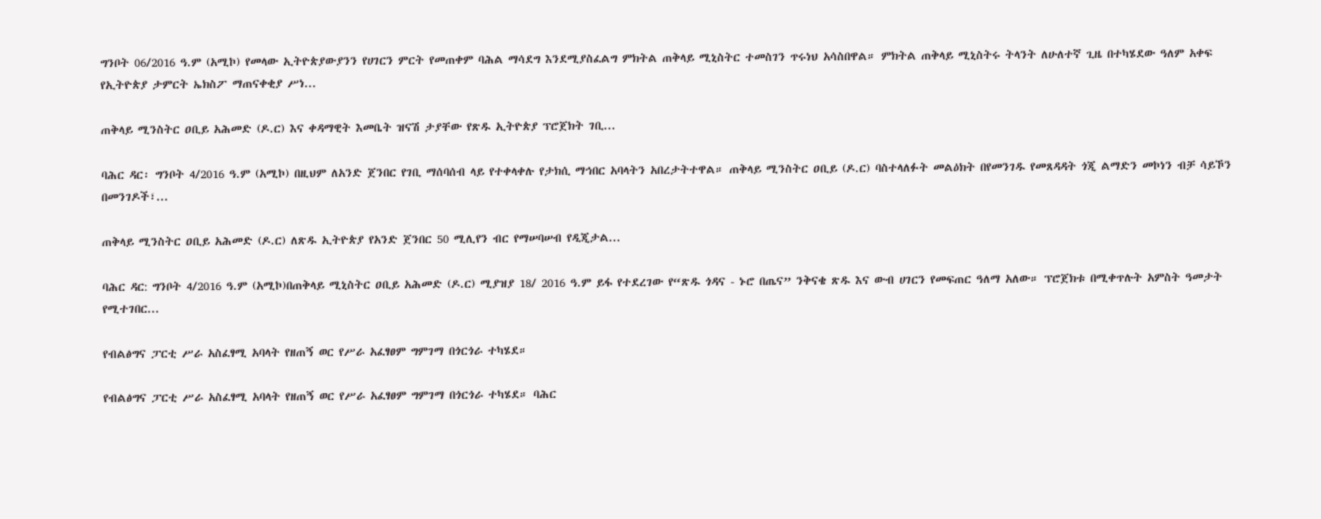ግንቦት 06/2016 ዓ.ም (አሚኮ) የመላው ኢትዮጵያውያንን የሀገርን ምርት የመጠቀም ባሕል ማሳደግ እንደሚያስፈልግ ምክትል ጠቅላይ ሚኒስትር ተመስገን ጥሩነህ አሳስበዋል። ምክትል ጠቅላይ ሚኒስትሩ ትላንት ለሁለተኛ ጊዜ በተካሄደው ዓለም አቀፍ የኢትዮጵያ ታምርት ኤክስፖ ማጠናቀቂያ ሥነ...

ጠቅላይ ሚንስትር ዐቢይ አሕመድ (ዶ.ር) እና ቀዳማዊት እመቤት ዝናሽ ታያቸው የጽዱ ኢትዮጵያ ፕሮጀክት ገቢ...

ባሕር ዳር፡ ግንቦት 4/2016 ዓ.ም (አሚኮ) በዚህም ለአንድ ጀንበር የገቢ ማሰባሰብ ላይ የተቀላቀሉ የታክሲ ማኅበር አባላትን አበረታትተዋል። ጠቅላይ ሚንስትር ዐቢይ (ዶ.ር) ባስተላለፉት መልዕክት በየመንገዱ የመጸዳዳት ጎጂ ልማድን መኮነን ብቻ ሳይኾን በመንገዶች፣...

ጠቅላይ ሚንስትር ዐቢይ አሕመድ (ዶ.ር) ለጽዱ ኢትዮጵያ የአንድ ጀንበር 50 ሚሊየን ብር የማሠባሠብ የዲጂታል...

ባሕር ዳር: ግንቦት 4/2016 ዓ.ም (አሚኮ)በጠቅላይ ሚኒስትር ዐቢይ አሕመድ (ዶ.ር) ሚያዝያ 18/ 2016 ዓ.ም ይፋ የተደረገው የ“ጽዱ ጎዳና - ኑሮ በጤና” ንቅናቄ ጽዱ እና ውብ ሀገርን የመፍጠር ዓለማ አለው። ፕሮጀክቱ በሚቀጥሉት አምስት ዓመታት የሚተገበር...

የብልፅግና ፓርቲ ሥራ አስፈፃሚ አባላት የዘጠኝ ወር የሥራ አፈፃፀም ግምገማ በጎርጎራ ተካሄደ።

የብልፅግና ፓርቲ ሥራ አስፈፃሚ አባላት የዘጠኝ ወር የሥራ አፈፃፀም ግምገማ በጎርጎራ ተካሄደ። ባሕር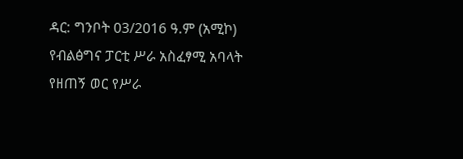ዳር: ግንቦት 03/2016 ዓ.ም (አሚኮ) የብልፅግና ፓርቲ ሥራ አስፈፃሚ አባላት የዘጠኝ ወር የሥራ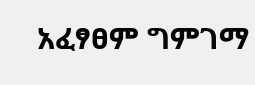አፈፃፀም ግምገማ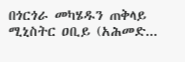በጎርጎራ መካሄዱን ጠቅላይ ሚኒስትር ዐቢይ (አሕመድ...